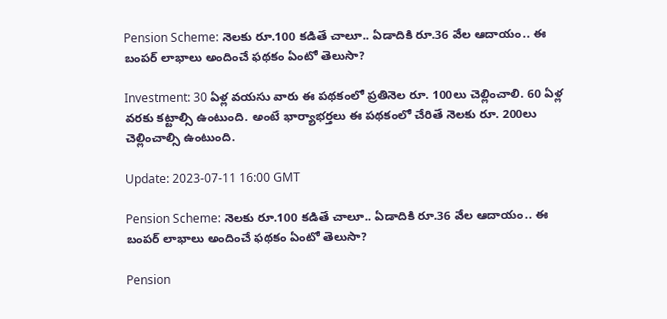Pension Scheme: నెలకు రూ.100 కడితే చాలూ.. ఏడాదికి రూ.36 వేల ఆదాయం.. ఈ బంపర్ లాభాలు అందించే ఫథకం ఏంటో తెలుసా?

Investment: 30 ఏళ్ల వయసు వారు ఈ పథకంలో ప్రతినెల రూ. 100లు చెల్లించాలి. 60 ఏళ్ల వరకు కట్టాల్సి ఉంటుంది. అంటే భార్యాభర్తలు ఈ పథకంలో చేరితే నెలకు రూ. 200లు చెల్లించాల్సి ఉంటుంది.

Update: 2023-07-11 16:00 GMT

Pension Scheme: నెలకు రూ.100 కడితే చాలూ.. ఏడాదికి రూ.36 వేల ఆదాయం.. ఈ బంపర్ లాభాలు అందించే ఫథకం ఏంటో తెలుసా?

Pension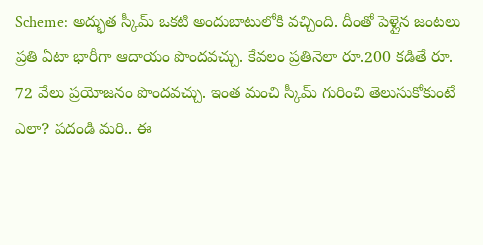Scheme: అద్భుత స్కీమ్ ఒకటి అందుబాటులోకి వచ్చింది. దీంతో పెళ్లైన జంటలు ప్రతి ఏటా భారీగా ఆదాయం పొందవచ్చు. కేవలం ప్రతినెలా రూ.200 కడితే రూ. 72 వేలు ప్రయోజనం పొందవచ్చు. ఇంత మంచి స్కీమ్ గురించి తెలుసుకోకుంటే ఎలా? పదండి మరి.. ఈ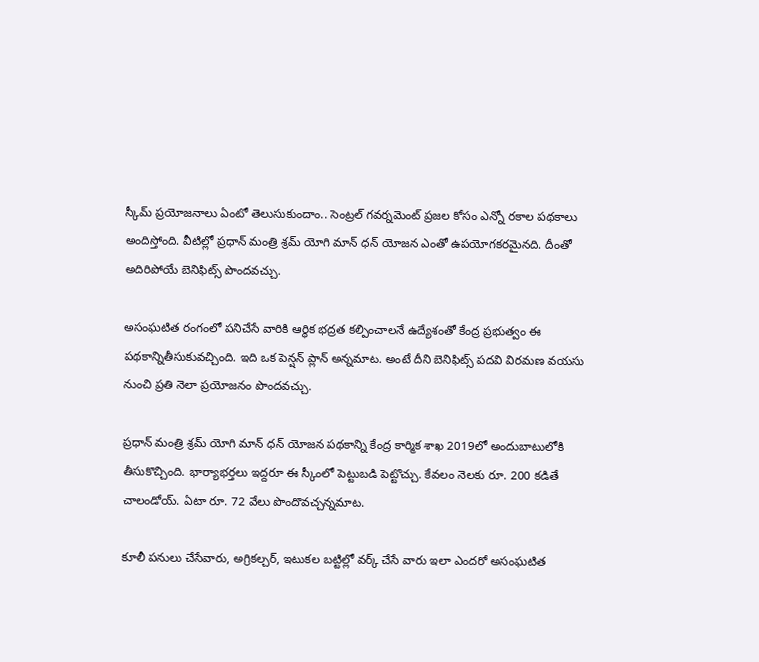స్కీమ్ ప్రయోజనాలు ఏంటో తెలుసుకుందాం.. సెంట్రల్ గవర్నమెంట్ ప్రజల కోసం ఎన్నో రకాల పథకాలు అందిస్తోంది. వీటిల్లో ప్రధాన్ మంత్రి శ్రమ్ యోగి మాన్ ధన్ యోజన ఎంతో ఉపయోగకరమైనది. దీంతో అదిరిపోయే బెనిఫిట్స్ పొందవచ్చు.

అసంఘటిత రంగంలో పనిచేసే వారికి ఆర్థిక భద్రత కల్పించాలనే ఉద్యేశంతో కేంద్ర ప్రభుత్వం ఈ పథకాన్నితీసుకువచ్చింది. ఇది ఒక పెన్షన్ ప్లాన్ అన్నమాట. అంటే దీని బెనిఫిట్స్ పదవి విరమణ వయసు నుంచి ప్రతి నెలా ప్రయోజనం పొందవచ్చు.

ప్రధాన్ మంత్రి శ్రమ్ యోగి మాన్ ధన్ యోజన పథకాన్ని కేంద్ర కార్మిక శాఖ 2019లో అందుబాటులోకి తీసుకొచ్చింది. భార్యాభర్తలు ఇద్దరూ ఈ స్కీంలో పెట్టుబడి పెట్టొచ్చు. కేవలం నెలకు రూ. 200 కడితే చాలండోయ్. ఏటా రూ. 72 వేలు పొందొవచ్చన్నమాట.

కూలీ పనులు చేసేవారు, అగ్రికల్చర్, ఇటుకల బట్టిల్లో వర్క్ చేసే వారు ఇలా ఎందరో అసంఘటిత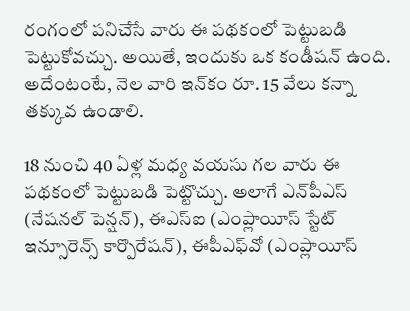రంగంలో పనిచేసే వారు ఈ పథకంలో పెట్టుబడి పెట్టుకోవచ్చు. అయితే, ఇందుకు ఒక కండీషన్ ఉంది. అదేంటంటే, నెల వారి ఇన్‌కం రూ. 15 వేలు కన్నా తక్కువ ఉండాలి.

18 నుంచి 40 ఏళ్ల మధ్య వయసు గల వారు ఈ పథకంలో పెట్టుబడి పెట్టొచ్చు. అలాగే ఎన్‌పీఎస్ (నేషనల్ పెన్షన్), ఈఎస్ఐ (ఎంప్లాయీస్ స్టేట్ ఇన్సూరెన్స్ కార్పొరేషన్), ఈపీఎఫ్‌వో (ఎంప్లాయీస్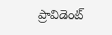ప్రావిడెంట్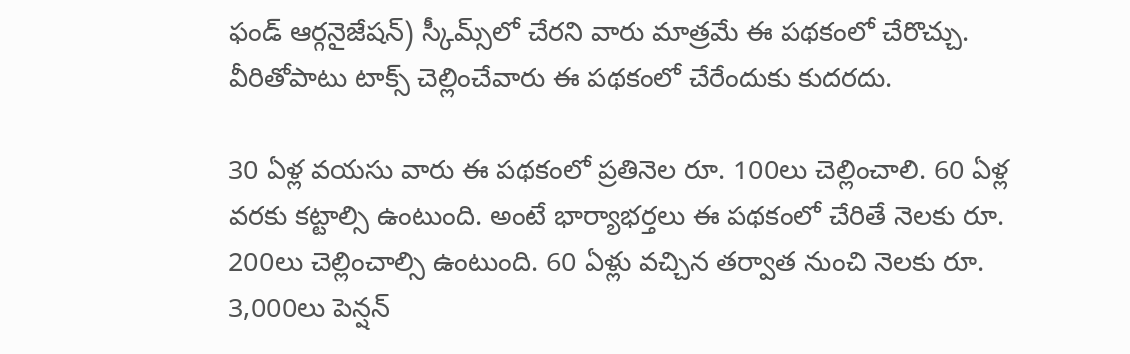ఫండ్ ఆర్గనైజేషన్) స్కీమ్స్‌లో చేరని వారు మాత్రమే ఈ పథకంలో చేరొచ్చు. వీరితోపాటు టాక్స్ చెల్లించేవారు ఈ పథకంలో చేరేందుకు కుదరదు.

30 ఏళ్ల వయసు వారు ఈ పథకంలో ప్రతినెల రూ. 100లు చెల్లించాలి. 60 ఏళ్ల వరకు కట్టాల్సి ఉంటుంది. అంటే భార్యాభర్తలు ఈ పథకంలో చేరితే నెలకు రూ. 200లు చెల్లించాల్సి ఉంటుంది. 60 ఏళ్లు వచ్చిన తర్వాత నుంచి నెలకు రూ. 3,000లు పెన్షన్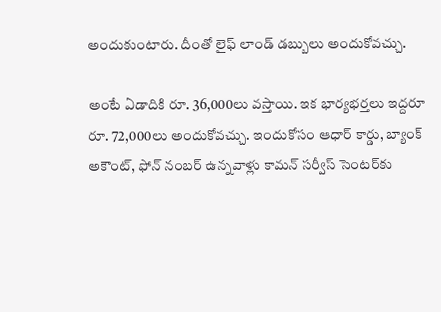అందుకుంటారు. దీంతో లైఫ్ లాండ్ డబ్బులు అందుకోవచ్చు.

అంటే ఏడాదికి రూ. 36,000లు వస్తాయి. ఇక భార్యభర్తలు ఇద్దరూ రూ. 72,000లు అందుకోవచ్చు. ఇందుకోసం ఆధార్ కార్డు, బ్యాంక్ అకౌంట్, ఫోన్ నంబర్‌ ఉన్నవాళ్లు కామన్ సర్వీస్ సెంటర్‌కు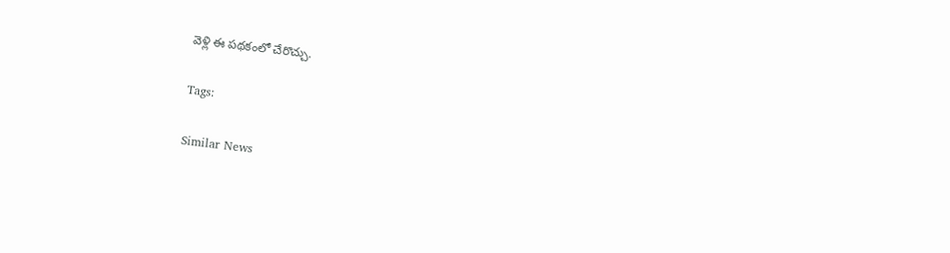వెళ్లి ఈ పథకంలో చేరొచ్చు.

Tags:

Similar News